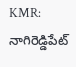KMR: నాగిరెడ్డిపేట్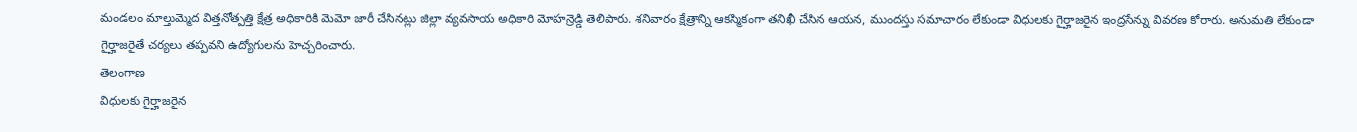మండలం మాల్తుమ్మెద విత్తనోత్పత్తి క్షేత్ర అధికారికి మెమో జారీ చేసినట్లు జిల్లా వ్యవసాయ అధికారి మోహన్రెడ్డి తెలిపారు. శనివారం క్షేత్రాన్ని ఆకస్మికంగా తనిఖీ చేసిన ఆయన, ముందస్తు సమాచారం లేకుండా విధులకు గైర్హాజరైన ఇంద్రసేన్ను వివరణ కోరారు. అనుమతి లేకుండా గైర్హాజరైతే చర్యలు తప్పవని ఉద్యోగులను హెచ్చరించారు.
తెలంగాణ
విధులకు గైర్హాజరైన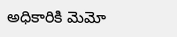అధికారికి మెమో